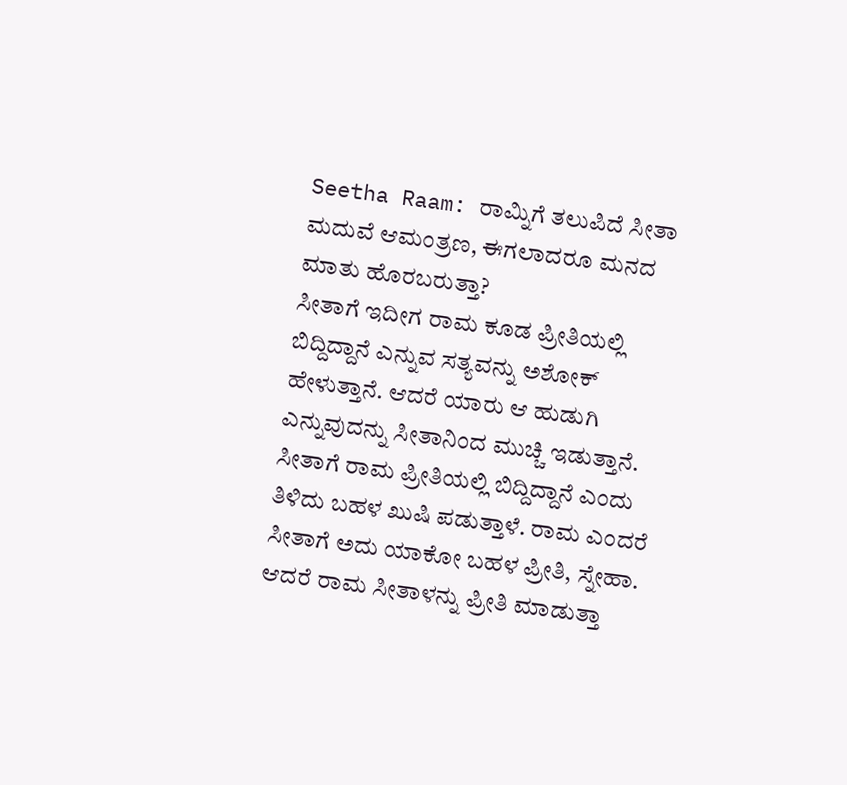Seetha Raam: ರಾಮ್ನಿಗೆ ತಲುಪಿದೆ ಸೀತಾ ಮದುವೆ ಆಮಂತ್ರಣ, ಈಗಲಾದರೂ ಮನದ ಮಾತು ಹೊರಬರುತ್ತಾ?
ಸೀತಾಗೆ ಇದೀಗ ರಾಮ ಕೂಡ ಪ್ರೀತಿಯಲ್ಲಿ ಬಿದ್ದಿದ್ದಾನೆ ಎನ್ನುವ ಸತ್ಯವನ್ನು ಅಶೋಕ್ ಹೇಳುತ್ತಾನೆ. ಆದರೆ ಯಾರು ಆ ಹುಡುಗಿ ಎನ್ನುವುದನ್ನು ಸೀತಾನಿಂದ ಮುಚ್ಚಿ ಇಡುತ್ತಾನೆ. ಸೀತಾಗೆ ರಾಮ ಪ್ರೀತಿಯಲ್ಲಿ ಬಿದ್ದಿದ್ದಾನೆ ಎಂದು ತಿಳಿದು ಬಹಳ ಖುಷಿ ಪಡುತ್ತಾಳೆ. ರಾಮ ಎಂದರೆ ಸೀತಾಗೆ ಅದು ಯಾಕೋ ಬಹಳ ಪ್ರೀತಿ, ಸ್ನೇಹಾ. ಆದರೆ ರಾಮ ಸೀತಾಳನ್ನು ಪ್ರೀತಿ ಮಾಡುತ್ತಾ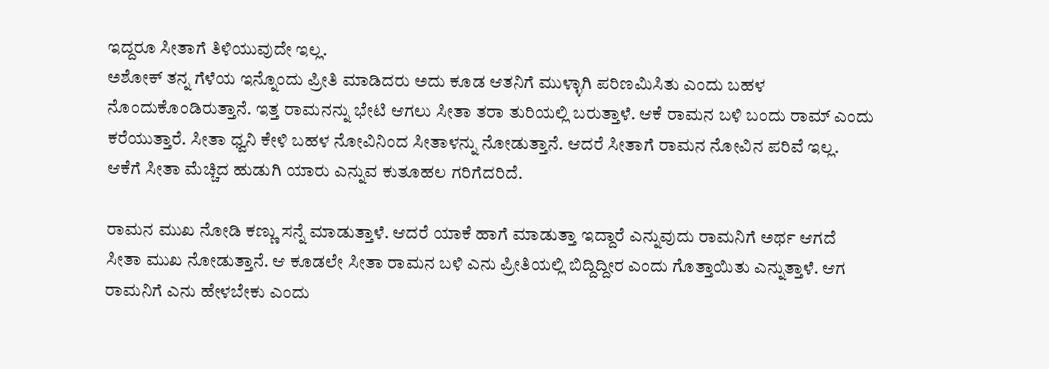ಇದ್ದರೂ ಸೀತಾಗೆ ತಿಳಿಯುವುದೇ ಇಲ್ಲ.
ಅಶೋಕ್ ತನ್ನ ಗೆಳೆಯ ಇನ್ನೊಂದು ಪ್ರೀತಿ ಮಾಡಿದರು ಅದು ಕೂಡ ಆತನಿಗೆ ಮುಳ್ಳಾಗಿ ಪರಿಣಮಿಸಿತು ಎಂದು ಬಹಳ ನೊಂದುಕೊಂಡಿರುತ್ತಾನೆ. ಇತ್ತ ರಾಮನನ್ನು ಭೇಟಿ ಆಗಲು ಸೀತಾ ತರಾ ತುರಿಯಲ್ಲಿ ಬರುತ್ತಾಳೆ. ಆಕೆ ರಾಮನ ಬಳಿ ಬಂದು ರಾಮ್ ಎಂದು ಕರೆಯುತ್ತಾರೆ. ಸೀತಾ ಧ್ವನಿ ಕೇಳಿ ಬಹಳ ನೋವಿನಿಂದ ಸೀತಾಳನ್ನು ನೋಡುತ್ತಾನೆ. ಆದರೆ ಸೀತಾಗೆ ರಾಮನ ನೋವಿನ ಪರಿವೆ ಇಲ್ಲ. ಆಕೆಗೆ ಸೀತಾ ಮೆಚ್ಚಿದ ಹುಡುಗಿ ಯಾರು ಎನ್ನುವ ಕುತೂಹಲ ಗರಿಗೆದರಿದೆ.

ರಾಮನ ಮುಖ ನೋಡಿ ಕಣ್ಣು ಸನ್ನೆ ಮಾಡುತ್ತಾಳೆ. ಆದರೆ ಯಾಕೆ ಹಾಗೆ ಮಾಡುತ್ತಾ ಇದ್ದಾರೆ ಎನ್ನುವುದು ರಾಮನಿಗೆ ಅರ್ಥ ಆಗದೆ ಸೀತಾ ಮುಖ ನೋಡುತ್ತಾನೆ. ಆ ಕೂಡಲೇ ಸೀತಾ ರಾಮನ ಬಳಿ ಎನು ಪ್ರೀತಿಯಲ್ಲಿ ಬಿದ್ದಿದ್ದೀರ ಎಂದು ಗೊತ್ತಾಯಿತು ಎನ್ನುತ್ತಾಳೆ. ಆಗ ರಾಮನಿಗೆ ಎನು ಹೇಳಬೇಕು ಎಂದು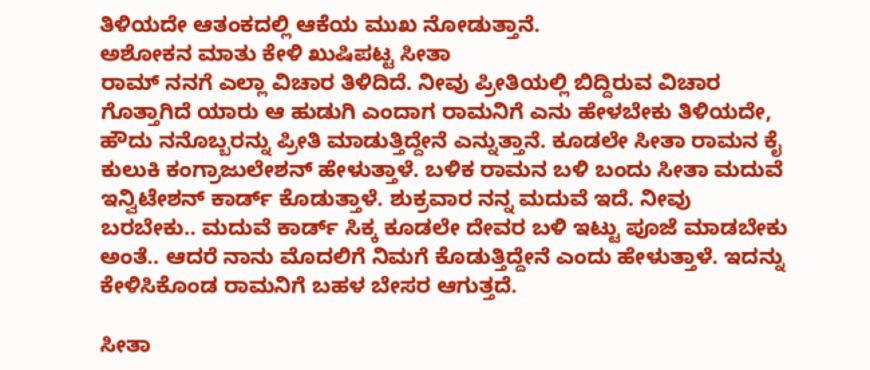ತಿಳಿಯದೇ ಆತಂಕದಲ್ಲಿ ಆಕೆಯ ಮುಖ ನೋಡುತ್ತಾನೆ.
ಅಶೋಕನ ಮಾತು ಕೇಳಿ ಖುಷಿಪಟ್ಟ ಸೀತಾ
ರಾಮ್ ನನಗೆ ಎಲ್ಲಾ ವಿಚಾರ ತಿಳಿದಿದೆ. ನೀವು ಪ್ರೀತಿಯಲ್ಲಿ ಬಿದ್ದಿರುವ ವಿಚಾರ ಗೊತ್ತಾಗಿದೆ ಯಾರು ಆ ಹುಡುಗಿ ಎಂದಾಗ ರಾಮನಿಗೆ ಎನು ಹೇಳಬೇಕು ತಿಳಿಯದೇ, ಹೌದು ನನೊಬ್ಬರನ್ನು ಪ್ರೀತಿ ಮಾಡುತ್ತಿದ್ದೇನೆ ಎನ್ನುತ್ತಾನೆ. ಕೂಡಲೇ ಸೀತಾ ರಾಮನ ಕೈ ಕುಲುಕಿ ಕಂಗ್ರಾಜುಲೇಶನ್ ಹೇಳುತ್ತಾಳೆ. ಬಳಿಕ ರಾಮನ ಬಳಿ ಬಂದು ಸೀತಾ ಮದುವೆ ಇನ್ವಿಟೇಶನ್ ಕಾರ್ಡ್ ಕೊಡುತ್ತಾಳೆ. ಶುಕ್ರವಾರ ನನ್ನ ಮದುವೆ ಇದೆ. ನೀವು ಬರಬೇಕು.. ಮದುವೆ ಕಾರ್ಡ್ ಸಿಕ್ಕ ಕೂಡಲೇ ದೇವರ ಬಳಿ ಇಟ್ಟು ಪೂಜೆ ಮಾಡಬೇಕು ಅಂತೆ.. ಆದರೆ ನಾನು ಮೊದಲಿಗೆ ನಿಮಗೆ ಕೊಡುತ್ತಿದ್ದೇನೆ ಎಂದು ಹೇಳುತ್ತಾಳೆ. ಇದನ್ನು ಕೇಳಿಸಿಕೊಂಡ ರಾಮನಿಗೆ ಬಹಳ ಬೇಸರ ಆಗುತ್ತದೆ.

ಸೀತಾ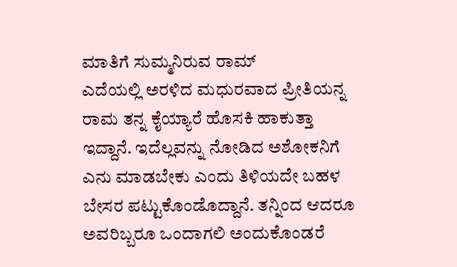ಮಾತಿಗೆ ಸುಮ್ಮನಿರುವ ರಾಮ್
ಎದೆಯಲ್ಲಿ ಅರಳಿದ ಮಧುರವಾದ ಪ್ರೀತಿಯನ್ನ ರಾಮ ತನ್ನ ಕೈಯ್ಯಾರೆ ಹೊಸಕಿ ಹಾಕುತ್ತಾ ಇದ್ದಾನೆ. ಇದೆಲ್ಲವನ್ನು ನೋಡಿದ ಅಶೋಕನಿಗೆ ಎನು ಮಾಡಬೇಕು ಎಂದು ತಿಳಿಯದೇ ಬಹಳ ಬೇಸರ ಪಟ್ಟುಕೊಂಡೊದ್ದಾನೆ. ತನ್ನಿಂದ ಆದರೂ ಅವರಿಬ್ಬರೂ ಒಂದಾಗಲಿ ಅಂದುಕೊಂಡರೆ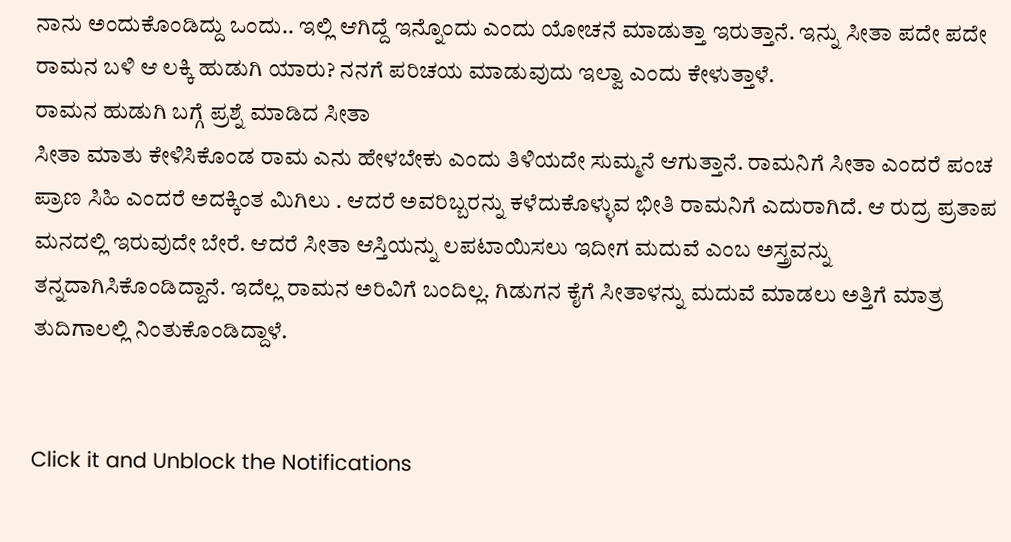ನಾನು ಅಂದುಕೊಂಡಿದ್ದು ಒಂದು.. ಇಲ್ಲಿ ಆಗಿದ್ದೆ ಇನ್ನೊಂದು ಎಂದು ಯೋಚನೆ ಮಾಡುತ್ತಾ ಇರುತ್ತಾನೆ. ಇನ್ನು ಸೀತಾ ಪದೇ ಪದೇ ರಾಮನ ಬಳಿ ಆ ಲಕ್ಕಿ ಹುಡುಗಿ ಯಾರು? ನನಗೆ ಪರಿಚಯ ಮಾಡುವುದು ಇಲ್ವಾ ಎಂದು ಕೇಳುತ್ತಾಳೆ.
ರಾಮನ ಹುಡುಗಿ ಬಗ್ಗೆ ಪ್ರಶ್ನೆ ಮಾಡಿದ ಸೀತಾ
ಸೀತಾ ಮಾತು ಕೇಳಿಸಿಕೊಂಡ ರಾಮ ಎನು ಹೇಳಬೇಕು ಎಂದು ತಿಳಿಯದೇ ಸುಮ್ಮನೆ ಆಗುತ್ತಾನೆ. ರಾಮನಿಗೆ ಸೀತಾ ಎಂದರೆ ಪಂಚ ಪ್ರಾಣ ಸಿಹಿ ಎಂದರೆ ಅದಕ್ಕಿಂತ ಮಿಗಿಲು . ಆದರೆ ಅವರಿಬ್ಬರನ್ನು ಕಳೆದುಕೊಳ್ಳುವ ಭೀತಿ ರಾಮನಿಗೆ ಎದುರಾಗಿದೆ. ಆ ರುದ್ರ ಪ್ರತಾಪ ಮನದಲ್ಲಿ ಇರುವುದೇ ಬೇರೆ. ಆದರೆ ಸೀತಾ ಆಸ್ತಿಯನ್ನು ಲಪಟಾಯಿಸಲು ಇದೀಗ ಮದುವೆ ಎಂಬ ಅಸ್ತ್ರವನ್ನು ತನ್ನದಾಗಿಸಿಕೊಂಡಿದ್ದಾನೆ. ಇದೆಲ್ಲ ರಾಮನ ಅರಿವಿಗೆ ಬಂದಿಲ್ಲ. ಗಿಡುಗನ ಕೈಗೆ ಸೀತಾಳನ್ನು ಮದುವೆ ಮಾಡಲು ಅತ್ತಿಗೆ ಮಾತ್ರ ತುದಿಗಾಲಲ್ಲಿ ನಿಂತುಕೊಂಡಿದ್ದಾಳೆ.


Click it and Unblock the Notifications